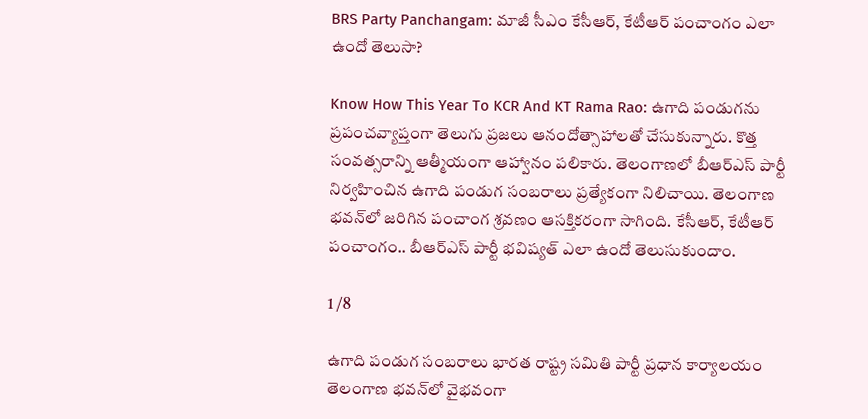BRS Party Panchangam: మాజీ సీఎం కేసీఆర్‌, కేటీఆర్‌ పంచాంగం ఎలా ఉందో తెలుసా?

Know How This Year To KCR And KT Rama Rao: ఉగాది పండుగను ప్రపంచవ్యాప్తంగా తెలుగు ప్రజలు ఆనందోత్సాహాలతో చేసుకున్నారు. కొత్త సంవత్సరాన్ని ఆత్మీయంగా ఆహ్వానం పలికారు. తెలంగాణలో బీఆర్‌ఎస్‌ పార్టీ నిర్వహించిన ఉగాది పండుగ సంబరాలు ప్రత్యేకంగా నిలిచాయి. తెలంగాణ భవన్‌లో జరిగిన పంచాంగ శ్రవణం ఆసక్తికరంగా సాగింది. కేసీఆర్‌, కేటీఆర్‌ పంచాంగం.. బీఆర్‌ఎస్‌ పార్టీ భవిష్యత్‌ ఎలా ఉందో తెలుసుకుందాం.

1 /8

ఉగాది పండుగ సంబరాలు భారత రాష్ట్ర సమితి పార్టీ ప్రధాన కార్యాలయం తెలంగాణ భవన్‌లో వైభవంగా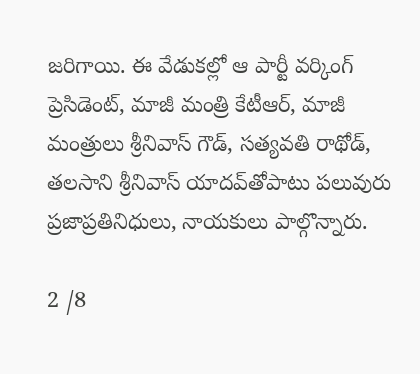జరిగాయి. ఈ వేడుకల్లో ఆ పార్టీ వర్కింగ్ ప్రెసిడెంట్, మాజీ మంత్రి కేటీఆర్, మాజీ మంత్రులు శ్రీనివాస్‌ గౌడ్‌, సత్యవతి రాథోడ్‌, తలసాని శ్రీనివాస్‌ యాదవ్‌తోపాటు పలువురు ప్రజాప్రతినిధులు, నాయకులు పాల్గొన్నారు.

2 /8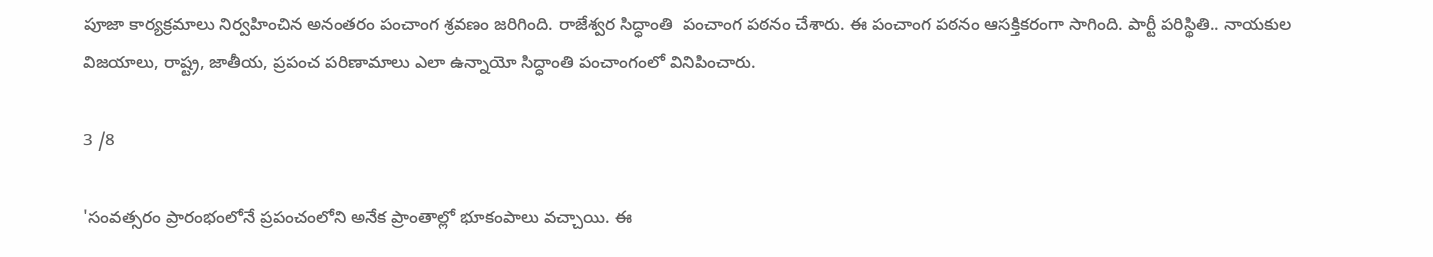పూజా కార్యక్రమాలు నిర్వహించిన అనంతరం పంచాంగ శ్రవణం జరిగింది. రాజేశ్వర సిద్ధాంతి  పంచాంగ పఠనం చేశారు. ఈ పంచాంగ పఠనం ఆసక్తికరంగా సాగింది. పార్టీ పరిస్థితి.. నాయకుల విజయాలు, రాష్ట్ర, జాతీయ, ప్రపంచ పరిణామాలు ఎలా ఉన్నాయో సిద్ధాంతి పంచాంగంలో వినిపించారు.

3 /8

'సంవత్సరం ప్రారంభంలోనే ప్రపంచంలోని అనేక ప్రాంతాల్లో భూకంపాలు వచ్చాయి. ఈ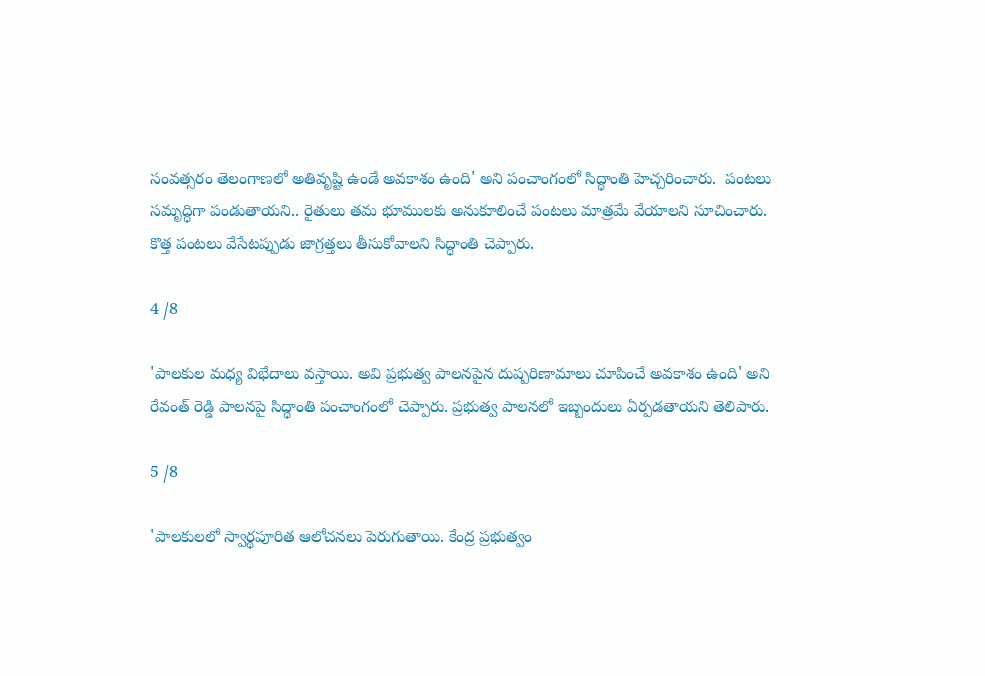సంవత్సరం తెలంగాణలో అతివృష్టి ఉండే అవకాశం ఉంది' అని పంచాంగంలో సిద్ధాంతి హెచ్చరించారు.  పంటలు సమృద్ధిగా పండుతాయని.. రైతులు తమ భూములకు అనుకూలించే పంటలు మాత్రమే వేయాలని సూచించారు. కొత్త పంటలు వేసేటప్పుడు జాగ్రత్తలు తీసుకోవాలని సిద్ధాంతి చెప్పారు.

4 /8

'పాలకుల మధ్య విభేదాలు వస్తాయి. అవి ప్రభుత్వ పాలనపైన దుష్పరిణామాలు చూపించే అవకాశం ఉంది' అని రేవంత్‌ రెడ్డి పాలనపై సిద్ధాంతి పంచాంగంలో చెప్పారు. ప్రభుత్వ పాలనలో ఇబ్బందులు ఏర్పడతాయని తెలిపారు.

5 /8

'పాలకులలో స్వార్థపూరిత ఆలోచనలు పెరుగుతాయి. కేంద్ర ప్రభుత్వం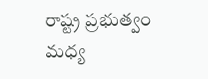రాష్ట్ర ప్రభుత్వం మధ్య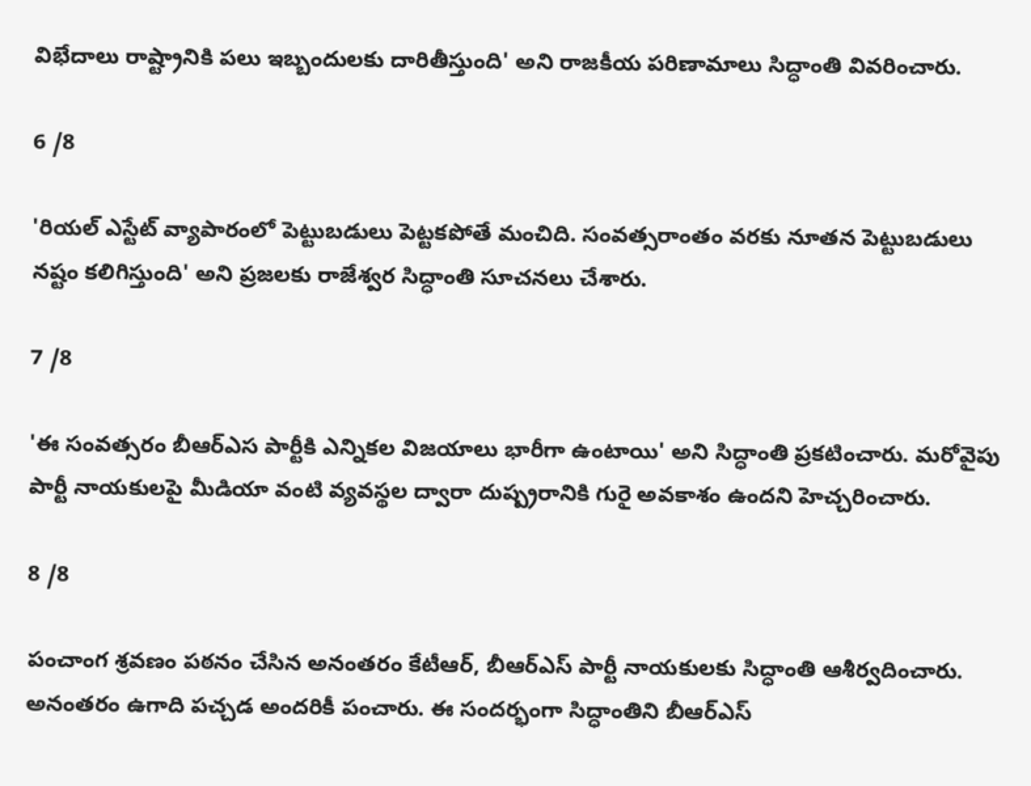విభేదాలు రాష్ట్రానికి పలు ఇబ్బందులకు దారితీస్తుంది' అని రాజకీయ పరిణామాలు సిద్ధాంతి వివరించారు.

6 /8

'రియల్ ఎస్టేట్ వ్యాపారంలో పెట్టుబడులు పెట్టకపోతే మంచిది. సంవత్సరాంతం వరకు నూతన పెట్టుబడులు నష్టం కలిగిస్తుంది' అని ప్రజలకు రాజేశ్వర సిద్ధాంతి సూచనలు చేశారు.

7 /8

'ఈ సంవత్సరం బీఆర్‌ఎస పార్టీకి ఎన్నికల విజయాలు భారీగా ఉంటాయి' అని సిద్ధాంతి ప్రకటించారు. మరోవైపు పార్టీ నాయకులపై మీడియా వంటి వ్యవస్థల ద్వారా దుష్ప్రరానికి గురై అవకాశం ఉందని హెచ్చరించారు.

8 /8

పంచాంగ శ్రవణం పఠనం చేసిన అనంతరం కేటీఆర్‌, బీఆర్‌ఎస్‌ పార్టీ నాయకులకు సిద్ధాంతి ఆశీర్వదించారు. అనంతరం ఉగాది పచ్చడ అందరికీ పంచారు. ఈ సందర్భంగా సిద్ధాంతిని బీఆర్‌ఎస్‌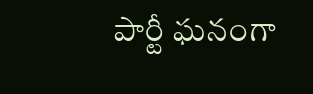పార్టీ ఘనంగా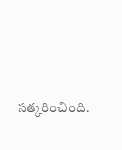సత్కరించింది.